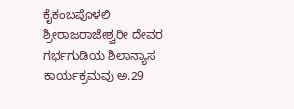ಕೈಕಂಬಪೊಳಲಿ ಶ್ರೀರಾಜರಾಜೇಶ್ವರೀ ದೇವರ ಗರ್ಭಗುಡಿಯ ಶಿಲಾನ್ಯಾಸ ಕಾರ್ಯಕ್ರಮವು ಅ.29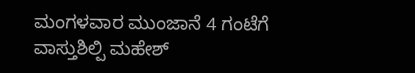ಮಂಗಳವಾರ ಮುಂಜಾನೆ 4 ಗಂಟೆಗೆ ವಾಸ್ತುಶಿಲ್ಪಿ ಮಹೇಶ್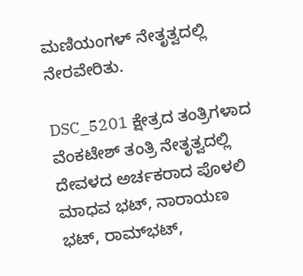ಮಣಿಯಂಗಳ್ ನೇತೃತ್ವದಲ್ಲಿ ನೇರವೇರಿತು.

DSC_5201 ಕ್ಷೇತ್ರದ ತಂತ್ರಿಗಳಾದ ವೆಂಕಟೇಶ್ ತಂತ್ರಿ ನೇತೃತ್ವದಲ್ಲಿ ದೇವಳದ ಅರ್ಚಕರಾದ ಪೊಳಲಿ ಮಾಧವ ಭಟ್, ನಾರಾಯಣ ಭಟ್, ರಾಮ್‍ಭಟ್,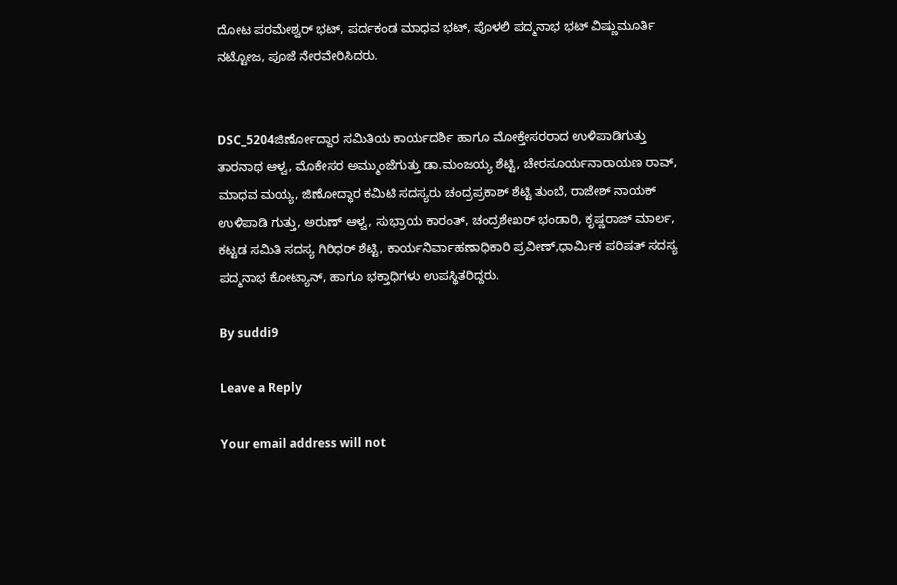ದೋಟ ಪರಮೇಶ್ವರ್ ಭಟ್, ಪರ್ದಕಂಡ ಮಾಧವ ಭಟ್, ಪೊಳಲಿ ಪದ್ಮನಾಭ ಭಟ್ ವಿಷ್ಣುಮೂರ್ತಿ ನಟ್ಟೋಜ, ಪೂಜೆ ನೇರವೇರಿಸಿದರು.


DSC_5204ಜಿರ್ಣೋದ್ದಾರ ಸಮಿತಿಯ ಕಾರ್ಯದರ್ಶಿ ಹಾಗೂ ಮೋಕ್ತೇಸರರಾದ ಉಳಿಪಾಡಿಗುತ್ತು ತಾರನಾಥ ಆಳ್ವ, ಮೊಕೇಸರ ಅಮ್ಮುಂಜೆಗುತ್ತು ಡಾ.ಮಂಜಯ್ಯ ಶೆಟ್ಟಿ, ಚೇರಸೂರ್ಯನಾರಾಯಣ ರಾವ್, ಮಾಧವ ಮಯ್ಯ, ಜಿಣೋದ್ಧಾರ ಕಮಿಟಿ ಸದಸ್ಯರು ಚಂದ್ರಪ್ರಕಾಶ್ ಶೆಟ್ಟಿ ತುಂಬೆ, ರಾಜೇಶ್ ನಾಯಕ್ ಉಳಿಪಾಡಿ ಗುತ್ತು, ಅರುಣ್ ಆಳ್ವ, ಸುಭ್ರಾಯ ಕಾರಂತ್, ಚಂದ್ರಶೇಖರ್ ಭಂಡಾರಿ, ಕೃಷ್ಣರಾಜ್ ಮಾರ್ಲ, ಕಟ್ಟಡ ಸಮಿತಿ ಸದಸ್ಯ ಗಿರಿಧರ್ ಶೆಟ್ಟಿ, ಕಾರ್ಯನಿರ್ವಾಹಣಾಧಿಕಾರಿ ಪ್ರವೀಣ್,ಧಾರ್ಮಿಕ ಪರಿಷತ್ ಸದಸ್ಯ ಪದ್ಮನಾಭ ಕೋಟ್ಯಾನ್, ಹಾಗೂ ಭಕ್ತಾಧಿಗಳು ಉಪಸ್ಥಿತರಿದ್ದರು.

By suddi9

Leave a Reply

Your email address will not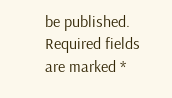be published. Required fields are marked *